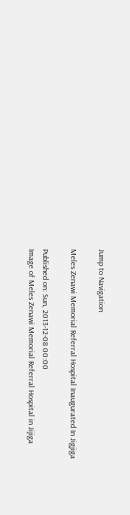Jump to Navigation

Meles Zenawi Memorial Referral Hospital Inaugurated In Jigjiga

Published on: Sun, 2013-12-08 00:00
Image of Meles Zenawi Memorial Referral Hospital in Jijiga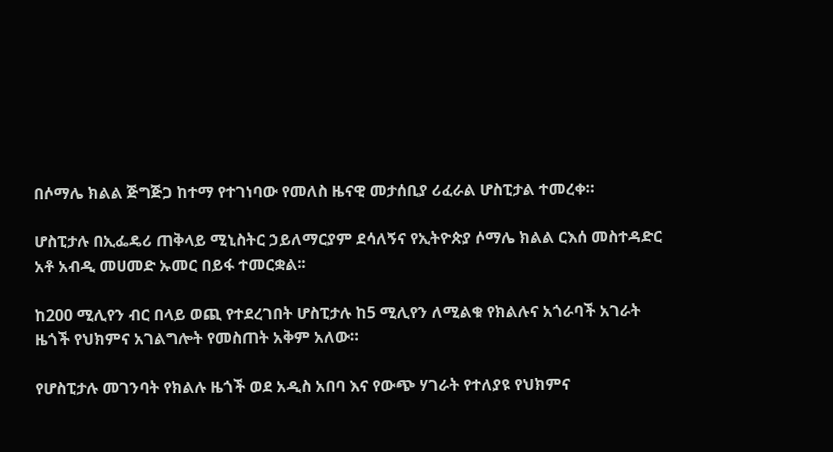በሶማሌ ክልል ጅግጅጋ ከተማ የተገነባው የመለስ ዜናዊ መታሰቢያ ሪፈራል ሆስፒታል ተመረቀ።

ሆስፒታሉ በኢፌዴሪ ጠቅላይ ሚኒስትር ኃይለማርያም ደሳለኝና የኢትዮጵያ ሶማሌ ክልል ርእሰ መስተዳድር አቶ አብዲ መሀመድ ኡመር በይፋ ተመርቋል፡፡

ከ200 ሚሊየን ብር በላይ ወጪ የተደረገበት ሆስፒታሉ ከ5 ሚሊየን ለሚልቁ የክልሉና አጎራባች አገራት ዜጎች የህክምና አገልግሎት የመስጠት አቅም አለው።

የሆስፒታሉ መገንባት የክልሉ ዜጎች ወደ አዲስ አበባ እና የውጭ ሃገራት የተለያዩ የህክምና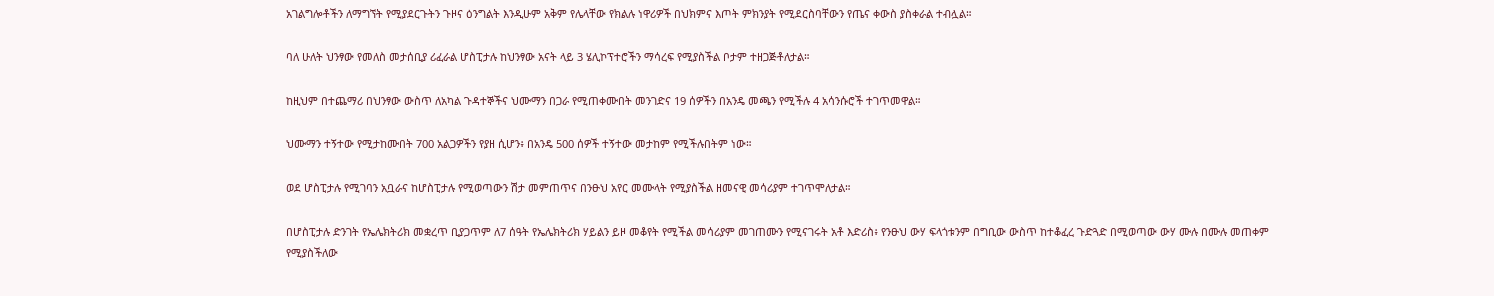አገልግሎቶችን ለማግኘት የሚያደርጉትን ጉዞና ዕንግልት እንዲሁም አቅም የሌላቸው የክልሉ ነዋሪዎች በህክምና እጦት ምክንያት የሚደርስባቸውን የጤና ቀውስ ያስቀራል ተብሏል።

ባለ ሁለት ህንፃው የመለስ መታሰቢያ ሪፈራል ሆስፒታሉ ከህንፃው አናት ላይ 3 ሄሊኮፕተሮችን ማሳረፍ የሚያስችል ቦታም ተዘጋጅቶለታል።

ከዚህም በተጨማሪ በህንፃው ውስጥ ለአካል ጉዳተኞችና ህሙማን በጋራ የሚጠቀሙበት መንገድና 19 ሰዎችን በአንዴ መጫን የሚችሉ 4 አሳንሱሮች ተገጥመዋል።

ህሙማን ተኝተው የሚታከሙበት 700 አልጋዎችን የያዘ ሲሆን፥ በአንዴ 500 ሰዎች ተኝተው መታከም የሚችሉበትም ነው።

ወደ ሆስፒታሉ የሚገባን አቧራና ከሆስፒታሉ የሚወጣውን ሽታ መምጠጥና በንፁህ አየር መሙላት የሚያስችል ዘመናዊ መሳሪያም ተገጥሞለታል።

በሆስፒታሉ ድንገት የኤሌክትሪክ መቋረጥ ቢያጋጥም ለ7 ሰዓት የኤሌክትሪክ ሃይልን ይዞ መቆየት የሚችል መሳሪያም መገጠሙን የሚናገሩት አቶ እድሪስ፥ የንፁህ ውሃ ፍላጎቱንም በግቢው ውስጥ ከተቆፈረ ጉድጓድ በሚወጣው ውሃ ሙሉ በሙሉ መጠቀም የሚያስችለው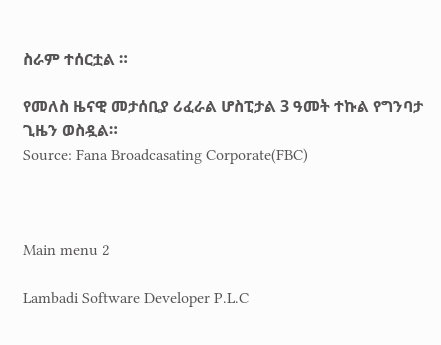ስራም ተሰርቷል ።

የመለስ ዜናዊ መታሰቢያ ሪፈራል ሆስፒታል 3 ዓመት ተኩል የግንባታ ጊዜን ወስዷል።
Source: Fana Broadcasating Corporate(FBC)



Main menu 2

Lambadi Software Developer P.L.C